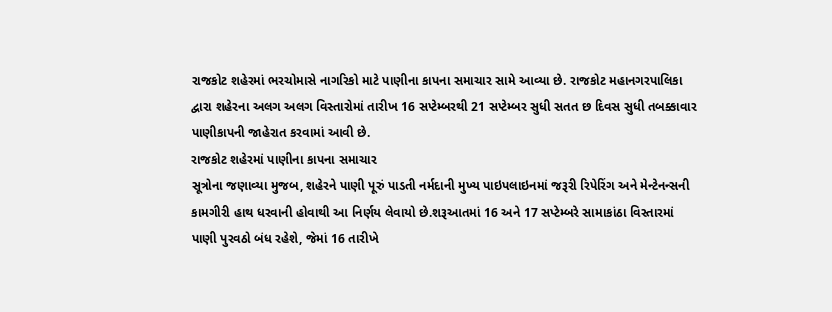રાજકોટ શહેરમાં ભરચોમાસે નાગરિકો માટે પાણીના કાપના સમાચાર સામે આવ્યા છે. રાજકોટ મહાનગરપાલિકા દ્વારા શહેરના અલગ અલગ વિસ્તારોમાં તારીખ 16 સપ્ટેમ્બરથી 21 સપ્ટેમ્બર સુધી સતત છ દિવસ સુધી તબક્કાવાર પાણીકાપની જાહેરાત કરવામાં આવી છે.
રાજકોટ શહેરમાં પાણીના કાપના સમાચાર
સૂત્રોના જણાવ્યા મુજબ, શહેરને પાણી પૂરું પાડતી નર્મદાની મુખ્ય પાઇપલાઇનમાં જરૂરી રિપેરિંગ અને મેન્ટેનન્સની કામગીરી હાથ ધરવાની હોવાથી આ નિર્ણય લેવાયો છે.શરૂઆતમાં 16 અને 17 સપ્ટેમ્બરે સામાકાંઠા વિસ્તારમાં પાણી પુરવઠો બંધ રહેશે, જેમાં 16 તારીખે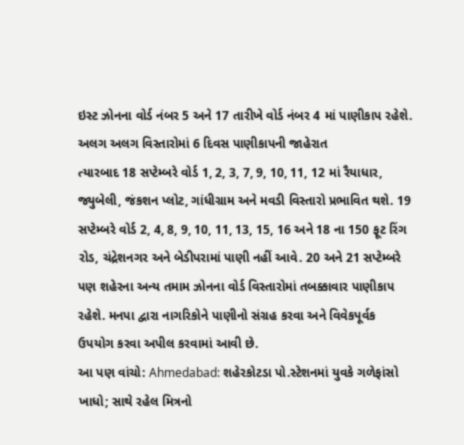ઇસ્ટ ઝોનના વોર્ડ નંબર 5 અને 17 તારીખે વોર્ડ નંબર 4 માં પાણીકાપ રહેશે.
અલગ અલગ વિસ્તારોમાં 6 દિવસ પાણીકાપની જાહેરાત
ત્યારબાદ 18 સપ્ટેમ્બરે વોર્ડ 1, 2, 3, 7, 9, 10, 11, 12 માં રૈયાધાર, જ્યુબેલી, જંકશન પ્લોટ, ગાંધીગ્રામ અને મવડી વિસ્તારો પ્રભાવિત થશે. 19 સપ્ટેમ્બરે વોર્ડ 2, 4, 8, 9, 10, 11, 13, 15, 16 અને 18 ના 150 ફૂટ રિંગ રોડ, ચંદ્રેશનગર અને બેડીપરામાં પાણી નહીં આવે. 20 અને 21 સપ્ટેમ્બરે પણ શહેરના અન્ય તમામ ઝોનના વોર્ડ વિસ્તારોમાં તબક્કાવાર પાણીકાપ રહેશે. મનપા દ્વારા નાગરિકોને પાણીનો સંગ્રહ કરવા અને વિવેકપૂર્વક ઉપયોગ કરવા અપીલ કરવામાં આવી છે.
આ પણ વાંચો: Ahmedabad: શહેરકોટડા પો.સ્ટેશનમાં યુવકે ગળેફાંસો ખાધો; સાથે રહેલ મિત્રનો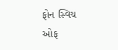ફોન સ્વિચ ઓફ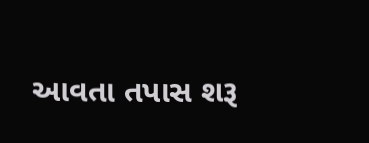આવતા તપાસ શરૂ